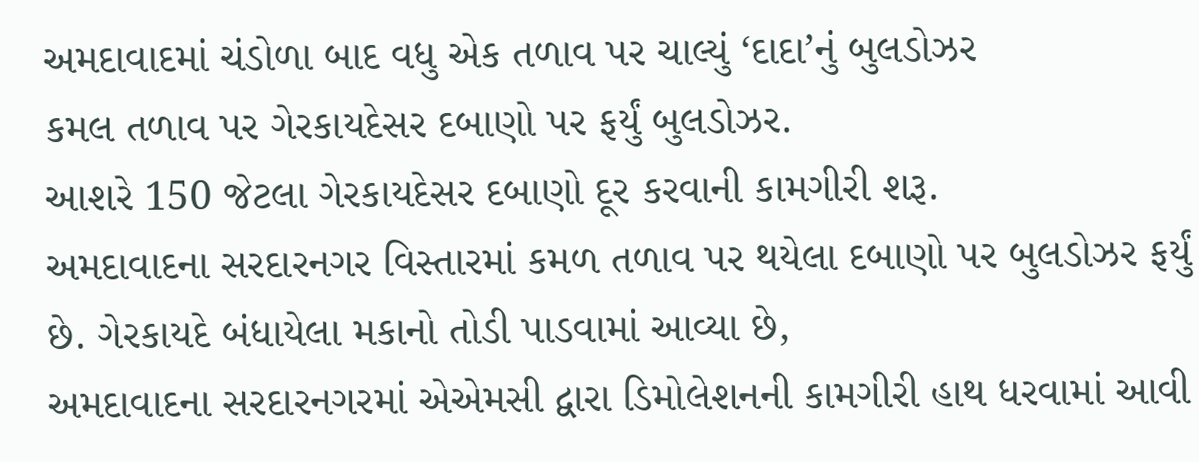અમદાવાદમાં ચંડોળા બાદ વધુ એક તળાવ પર ચાલ્યું ‘દાદા’નું બુલડોઝર
કમલ તળાવ પર ગેરકાયદેસર દબાણો પર ફર્યું બુલડોઝર.
આશરે 150 જેટલા ગેરકાયદેસર દબાણો દૂર કરવાની કામગીરી શરૂ.
અમદાવાદના સરદારનગર વિસ્તારમાં કમળ તળાવ પર થયેલા દબાણો પર બુલડોઝર ફર્યું છે. ગેરકાયદે બંધાયેલા મકાનો તોડી પાડવામાં આવ્યા છે,
અમદાવાદના સરદારનગરમાં એએમસી દ્વારા ડિમોલેશનની કામગીરી હાથ ધરવામાં આવી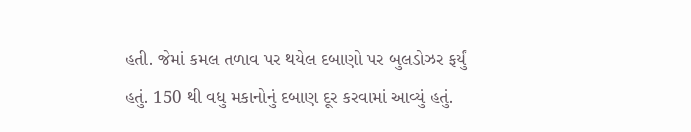હતી. જેમાં કમલ તળાવ પર થયેલ દબાણો પર બુલડોઝર ફર્યું હતું. 150 થી વધુ મકાનોનું દબાણ દૂર કરવામાં આવ્યું હતું.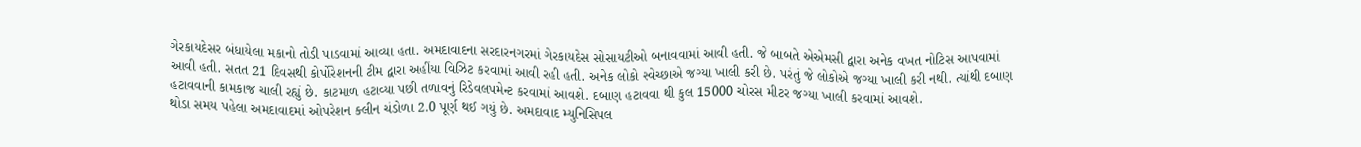ગેરકાયદેસર બંધાયેલા મકાનો તોડી પાડવામાં આવ્યા હતા. અમદાવાદના સરદારનગરમાં ગેરકાયદેસ સોસાયટીઓ બનાવવામાં આવી હતી. જે બાબતે એએમસી દ્વારા અનેક વખત નોટિસ આપવામાં આવી હતી. સતત 21 દિવસથી કોર્પોરેશનની ટીમ દ્વારા અહીંયા વિઝિટ કરવામાં આવી રહી હતી. અનેક લોકો સ્વેચ્છાએ જગ્યા ખાલી કરી છે. પરંતું જે લોકોએ જગ્યા ખાલી કરી નથી. ત્યાંથી દબાણ હટાવવાની કામકાજ ચાલી રહ્યું છે. કાટમાળ હટાવ્યા પછી તળાવનું રિડેવલપમેન્ટ કરવામાં આવશે. દબાણ હટાવવા થી કુલ 15000 ચોરસ મીટર જગ્યા ખાલી કરવામાં આવશે.
થોડા સમય પહેલા અમદાવાદમાં ઓપરેશન ક્લીન ચંડોળા 2.0 પૂર્ણ થઈ ગયું છે. અમદાવાદ મ્યુનિસિપલ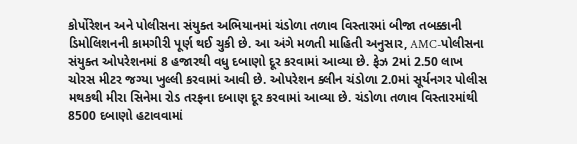કોર્પોરેશન અને પોલીસના સંયુક્ત અભિયાનમાં ચંડોળા તળાવ વિસ્તારમાં બીજા તબક્કાની ડિમોલિશનની કામગીરી પૂર્ણ થઈ ચુકી છે. આ અંગે મળતી માહિતી અનુસાર, AMC-પોલીસના સંયુક્ત ઓપરેશનમાં 8 હજારથી વધુ દબાણો દૂર કરવામાં આવ્યા છે. ફેઝ 2માં 2.50 લાખ ચોરસ મીટર જગ્યા ખુલ્લી કરવામાં આવી છે. ઓપરેશન ક્લીન ચંડોળા 2.0માં સૂર્યનગર પોલીસ મથકથી મીરા સિનેમા રોડ તરફના દબાણ દૂર કરવામાં આવ્યા છે. ચંડોળા તળાવ વિસ્તારમાંથી 8500 દબાણો હટાવવામાં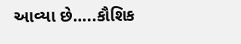આવ્યા છે…..કૌશિક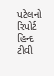પટેલનો રિપોર્ટ હિન્દ ટીવી